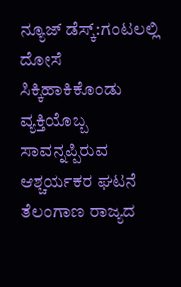ನ್ಯೂಜ್ ಡೆಸ್ಕ್:ಗಂಟಲಲ್ಲಿ ದೋಸೆ ಸಿಕ್ಕಿಹಾಕಿಕೊಂಡು ವ್ಯಕ್ತಿಯೊಬ್ಬ ಸಾವನ್ನಪ್ಪಿರುವ ಆಶ್ಚರ್ಯಕರ ಘಟನೆ ತೆಲಂಗಾಣ ರಾಜ್ಯದ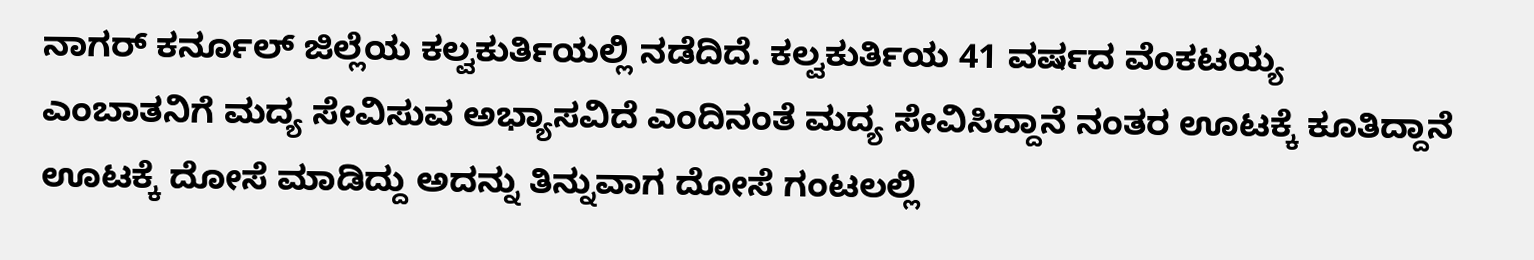ನಾಗರ್ ಕರ್ನೂಲ್ ಜಿಲ್ಲೆಯ ಕಲ್ವಕುರ್ತಿಯಲ್ಲಿ ನಡೆದಿದೆ. ಕಲ್ವಕುರ್ತಿಯ 41 ವರ್ಷದ ವೆಂಕಟಯ್ಯ ಎಂಬಾತನಿಗೆ ಮದ್ಯ ಸೇವಿಸುವ ಅಭ್ಯಾಸವಿದೆ ಎಂದಿನಂತೆ ಮದ್ಯ ಸೇವಿಸಿದ್ದಾನೆ ನಂತರ ಊಟಕ್ಕೆ ಕೂತಿದ್ದಾನೆ ಊಟಕ್ಕೆ ದೋಸೆ ಮಾಡಿದ್ದು ಅದನ್ನು ತಿನ್ನುವಾಗ ದೋಸೆ ಗಂಟಲಲ್ಲಿ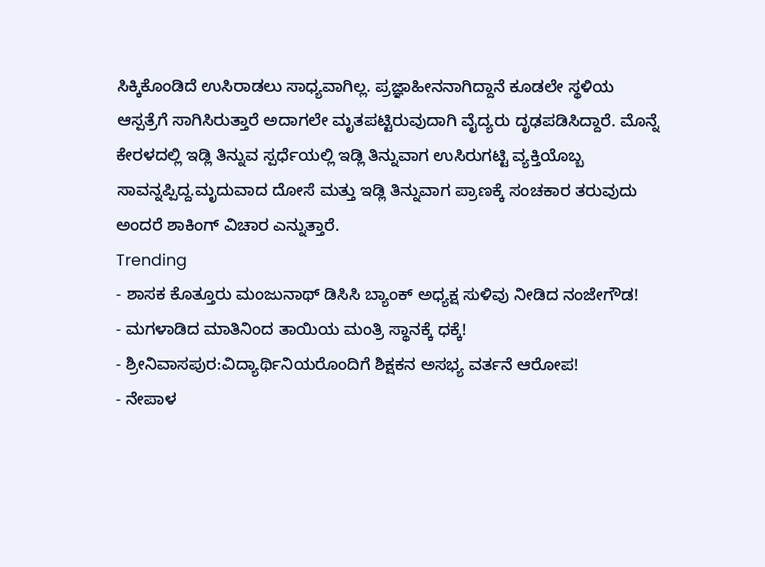ಸಿಕ್ಕಿಕೊಂಡಿದೆ ಉಸಿರಾಡಲು ಸಾಧ್ಯವಾಗಿಲ್ಲ. ಪ್ರಜ್ಞಾಹೀನನಾಗಿದ್ದಾನೆ ಕೂಡಲೇ ಸ್ಥಳಿಯ ಆಸ್ಪತ್ರೆಗೆ ಸಾಗಿಸಿರುತ್ತಾರೆ ಅದಾಗಲೇ ಮೃತಪಟ್ಟಿರುವುದಾಗಿ ವೈದ್ಯರು ದೃಢಪಡಿಸಿದ್ದಾರೆ. ಮೊನ್ನೆ ಕೇರಳದಲ್ಲಿ ಇಡ್ಲಿ ತಿನ್ನುವ ಸ್ಪರ್ಧೆಯಲ್ಲಿ ಇಡ್ಲಿ ತಿನ್ನುವಾಗ ಉಸಿರುಗಟ್ಟಿ ವ್ಯಕ್ತಿಯೊಬ್ಬ ಸಾವನ್ನಪ್ಪಿದ್ದ.ಮೃದುವಾದ ದೋಸೆ ಮತ್ತು ಇಡ್ಲಿ ತಿನ್ನುವಾಗ ಪ್ರಾಣಕ್ಕೆ ಸಂಚಕಾರ ತರುವುದು ಅಂದರೆ ಶಾಕಿಂಗ್ ವಿಚಾರ ಎನ್ನುತ್ತಾರೆ.
Trending
- ಶಾಸಕ ಕೊತ್ತೂರು ಮಂಜುನಾಥ್ ಡಿಸಿಸಿ ಬ್ಯಾಂಕ್ ಅಧ್ಯಕ್ಷ ಸುಳಿವು ನೀಡಿದ ನಂಜೇಗೌಡ!
- ಮಗಳಾಡಿದ ಮಾತಿನಿಂದ ತಾಯಿಯ ಮಂತ್ರಿ ಸ್ಥಾನಕ್ಕೆ ಧಕ್ಕೆ!
- ಶ್ರೀನಿವಾಸಪುರ:ವಿದ್ಯಾರ್ಥಿನಿಯರೊಂದಿಗೆ ಶಿಕ್ಷಕನ ಅಸಭ್ಯ ವರ್ತನೆ ಆರೋಪ!
- ನೇಪಾಳ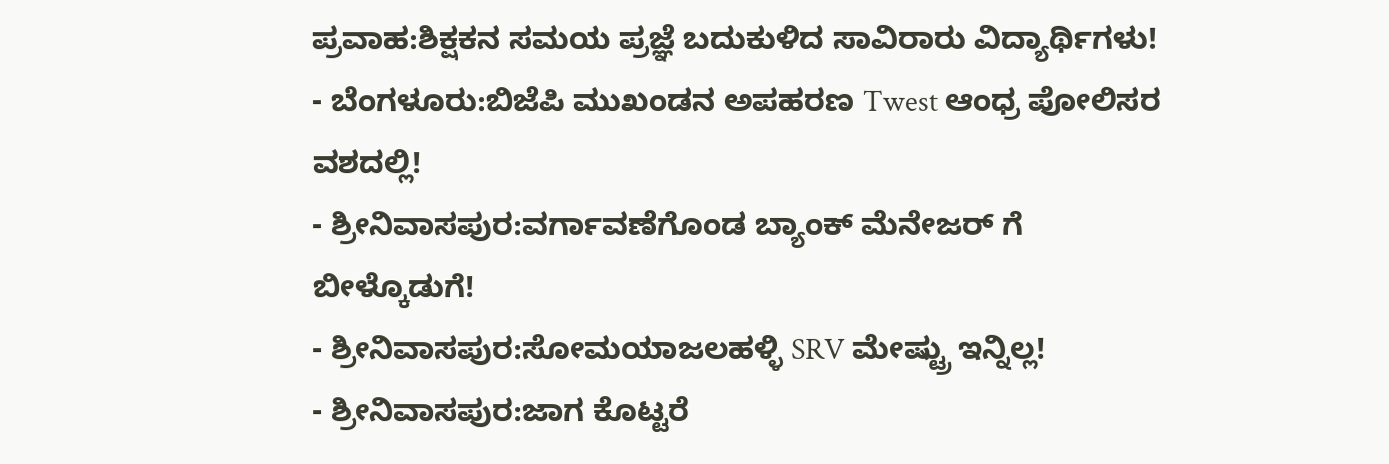ಪ್ರವಾಹ:ಶಿಕ್ಷಕನ ಸಮಯ ಪ್ರಜ್ಞೆ ಬದುಕುಳಿದ ಸಾವಿರಾರು ವಿದ್ಯಾರ್ಥಿಗಳು!
- ಬೆಂಗಳೂರು:ಬಿಜೆಪಿ ಮುಖಂಡನ ಅಪಹರಣ Twest ಆಂಧ್ರ ಪೋಲಿಸರ ವಶದಲ್ಲಿ!
- ಶ್ರೀನಿವಾಸಪುರ:ವರ್ಗಾವಣೆಗೊಂಡ ಬ್ಯಾಂಕ್ ಮೆನೇಜರ್ ಗೆ ಬೀಳ್ಕೊಡುಗೆ!
- ಶ್ರೀನಿವಾಸಪುರ:ಸೋಮಯಾಜಲಹಳ್ಳಿ SRV ಮೇಷ್ಟ್ರು ಇನ್ನಿಲ್ಲ!
- ಶ್ರೀನಿವಾಸಪುರ:ಜಾಗ ಕೊಟ್ಟರೆ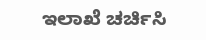ಇಲಾಖೆ ಚರ್ಚಿಸಿ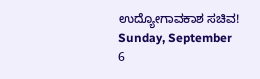ಉದ್ಯೋಗಾವಕಾಶ ಸಚಿವ!
Sunday, September 6